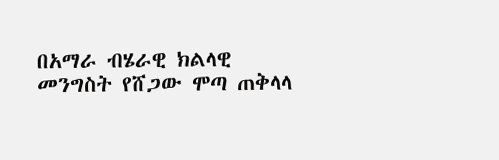በአማራ ብሄራዊ ክልላዊ መንግስት የሸጋው ሞጣ ጠቅላላ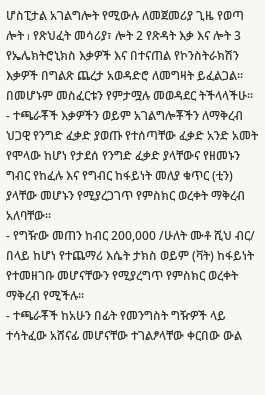ሆስፒታል አገልግሎት የሚውሉ ለመጀመሪያ ጊዜ የወጣ ሎት ı የጽህፈት መሳሪያ፣ ሎት 2 የጽዳት እቃ እና ሎት 3 የኤሌክትሮኒክስ እቃዎች እና በተናጠል የኮንስትራክሽን እቃዎች በግልጽ ጨረታ አወዳድሮ ለመግዛት ይፈልጋል፡፡ በመሆኑም መስፈርቱን የምታሟሉ መወዳደር ትችላላችሁ፡፡
- ተጫራቾች እቃዎችን ወይም አገልግሎቾችን ለማቅረብ ህጋዊ የንግድ ፈቃድ ያወጡ የተሰጣቸው ፈቃድ አንድ አመት የሞላው ከሆነ የታደሰ የንግድ ፈቃድ ያላቸውና የዘመኑን ግብር የከፈሉ እና የግብር ከፋይነት መለያ ቁጥር (ቲን) ያላቸው መሆኑን የሚያረጋገጥ የምስክር ወረቀት ማቅረብ አለባቸው፡፡
- የግዥው መጠን ከብር 200,000 /ሁለት ሙቶ ሺህ ብር/ በላይ ከሆነ የተጨማሪ እሴት ታክስ ወይም (ቫት) ከፋይነት የተመዘገቡ መሆናቸውን የሚያረግጥ የምስክር ወረቀት ማቅረብ የሚችሉ፡፡
- ተጫራቾች ከአሁን በፊት የመንግስት ግዥዎች ላይ ተሳትፈው አሸናፊ መሆናቸው ተገልፆላቸው ቀርበው ውል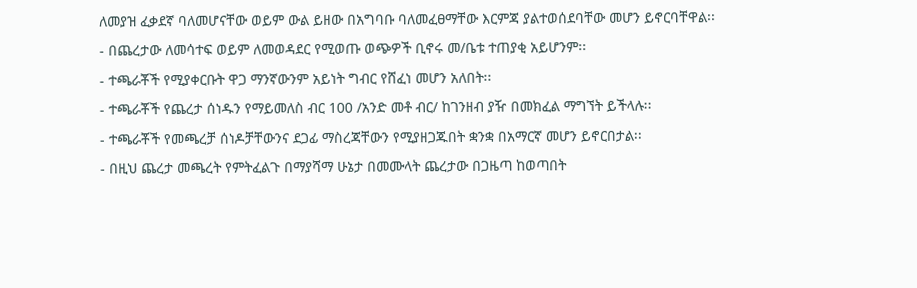ለመያዝ ፈቃደኛ ባለመሆናቸው ወይም ውል ይዘው በአግባቡ ባለመፈፀማቸው እርምጃ ያልተወሰደባቸው መሆን ይኖርባቸዋል፡፡
- በጨረታው ለመሳተፍ ወይም ለመወዳደር የሚወጡ ወጭዎች ቢኖሩ መ/ቤቱ ተጠያቂ አይሆንም፡፡
- ተጫራቾች የሚያቀርቡት ዋጋ ማንኛውንም አይነት ግብር የሸፈነ መሆን አለበት፡፡
- ተጫራቾች የጨረታ ሰነዱን የማይመለስ ብር 100 /አንድ መቶ ብር/ ከገንዘብ ያዥ በመክፈል ማግኘት ይችላሉ፡፡
- ተጫራቾች የመጫረቻ ሰነዶቻቸውንና ደጋፊ ማስረጃቸውን የሚያዘጋጁበት ቋንቋ በአማርኛ መሆን ይኖርበታል፡፡
- በዚህ ጨረታ መጫረት የምትፈልጉ በማያሻማ ሁኔታ በመሙላት ጨረታው በጋዜጣ ከወጣበት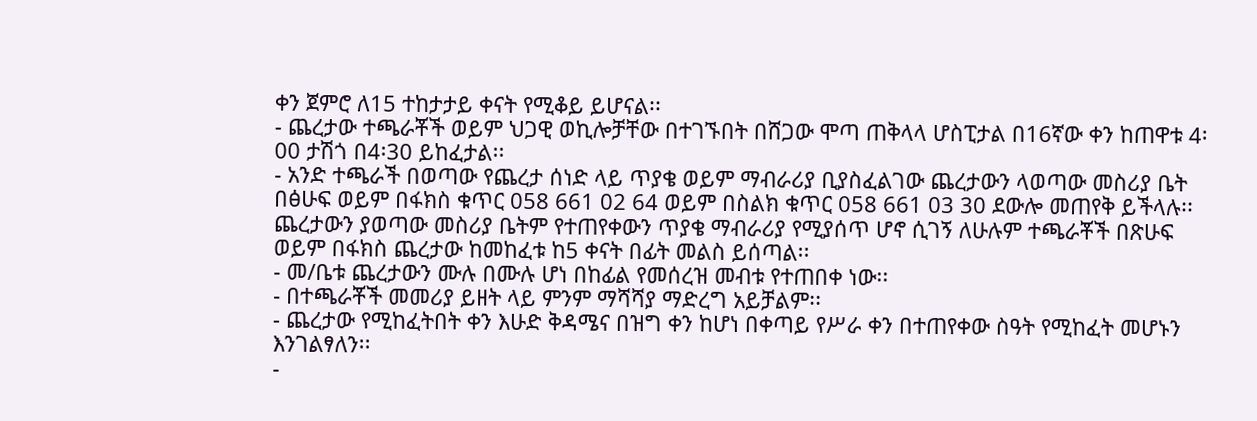ቀን ጀምሮ ለ15 ተከታታይ ቀናት የሚቆይ ይሆናል፡፡
- ጨረታው ተጫራቾች ወይም ህጋዊ ወኪሎቻቸው በተገኙበት በሸጋው ሞጣ ጠቅላላ ሆስፒታል በ16ኛው ቀን ከጠዋቱ 4፡00 ታሽጎ በ4፡30 ይከፈታል፡፡
- አንድ ተጫራች በወጣው የጨረታ ሰነድ ላይ ጥያቄ ወይም ማብራሪያ ቢያስፈልገው ጨረታውን ላወጣው መስሪያ ቤት በፅሁፍ ወይም በፋክስ ቁጥር 058 661 02 64 ወይም በስልክ ቁጥር 058 661 03 30 ደውሎ መጠየቅ ይችላሉ፡፡ ጨረታውን ያወጣው መስሪያ ቤትም የተጠየቀውን ጥያቄ ማብራሪያ የሚያሰጥ ሆኖ ሲገኝ ለሁሉም ተጫራቾች በጽሁፍ ወይም በፋክስ ጨረታው ከመከፈቱ ከ5 ቀናት በፊት መልስ ይሰጣል፡፡
- መ/ቤቱ ጨረታውን ሙሉ በሙሉ ሆነ በከፊል የመሰረዝ መብቱ የተጠበቀ ነው፡፡
- በተጫራቾች መመሪያ ይዘት ላይ ምንም ማሻሻያ ማድረግ አይቻልም፡፡
- ጨረታው የሚከፈትበት ቀን እሁድ ቅዳሜና በዝግ ቀን ከሆነ በቀጣይ የሥራ ቀን በተጠየቀው ስዓት የሚከፈት መሆኑን እንገልፃለን፡፡
-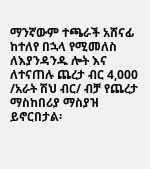ማንኛውም ተጫራች አሸናፊ ከተለየ በኋላ የሚመለስ ለእያንዳንዱ ሎት እና ለተናጠሉ ጨረታ ብር 4,000 /አራት ሽህ ብር/ ብቻ የጨረታ ማስከበሪያ ማስያዝ ይኖርበታል፡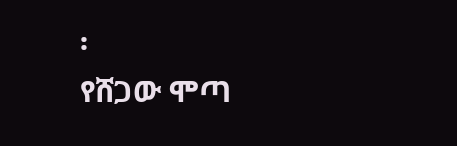፡
የሸጋው ሞጣ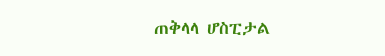ጠቅላላ ሆስፒታል